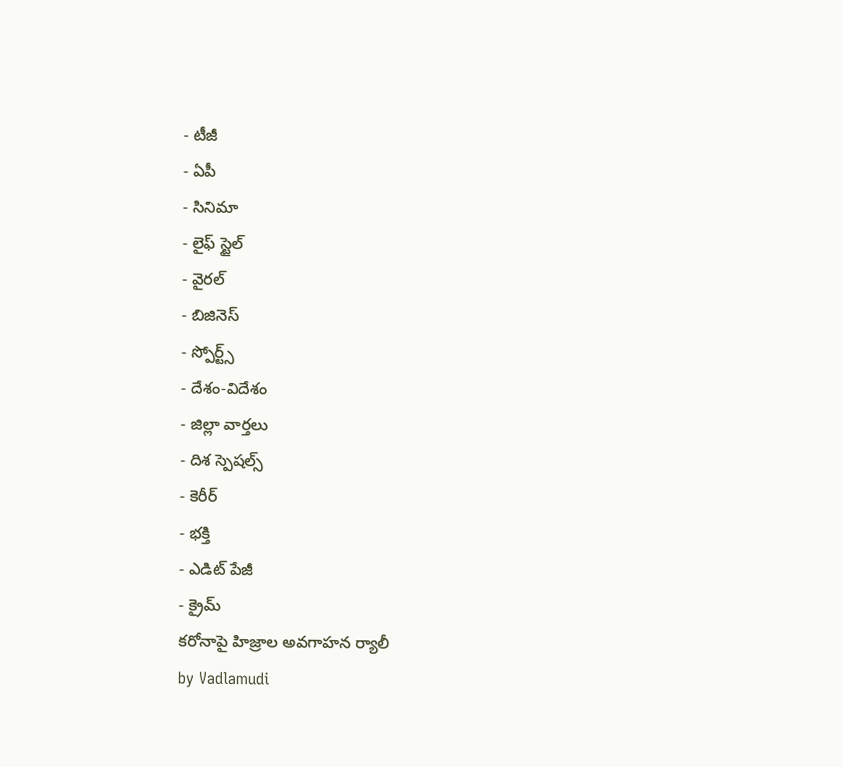- టీజీ
- ఏపీ
- సినిమా
- లైఫ్ స్టైల్
- వైరల్
- బిజినెస్
- స్పోర్ట్స్
- దేశం-విదేశం
- జిల్లా వార్తలు
- దిశ స్పెషల్స్
- కెరీర్
- భక్తి
- ఎడిట్ పేజీ
- క్రైమ్
కరోనాపై హిజ్రాల అవగాహన ర్యాలీ
by Vadlamudi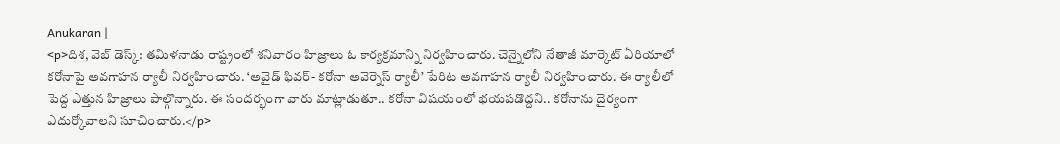Anukaran |
<p>దిశ, వెబ్ డెస్క్: తమిళనాడు రాష్ట్రంలో శనివారం హిజ్రాలు ఓ కార్యక్రమాన్ని నిర్వహించారు. చెన్నైలోని నేతాజీ మార్కెట్ ఏరియాలో కరోనాపై అవగాహన ర్యాలీ నిర్వహించారు. ‘అవైడ్ ఫివర్- కరోనా అవెర్నెస్ ర్యాలీ’ పేరిట అవగాహన ర్యాలీ నిర్వహించారు. ఈ ర్యాలీలో పెద్ద ఎత్తున హిజ్రాలు పాల్గొన్నారు. ఈ సందర్భంగా వారు మాట్లాడుతూ.. కరోనా విషయంలో భయపడొద్దని.. కరోనాను దైర్యంగా ఎదుర్కోవాలని సూచించారు.</p>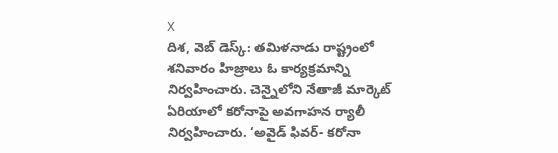X
దిశ, వెబ్ డెస్క్: తమిళనాడు రాష్ట్రంలో శనివారం హిజ్రాలు ఓ కార్యక్రమాన్ని నిర్వహించారు. చెన్నైలోని నేతాజీ మార్కెట్ ఏరియాలో కరోనాపై అవగాహన ర్యాలీ నిర్వహించారు. ‘అవైడ్ ఫివర్- కరోనా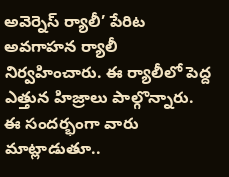అవెర్నెస్ ర్యాలీ’ పేరిట అవగాహన ర్యాలీ నిర్వహించారు. ఈ ర్యాలీలో పెద్ద ఎత్తున హిజ్రాలు పాల్గొన్నారు. ఈ సందర్భంగా వారు మాట్లాడుతూ..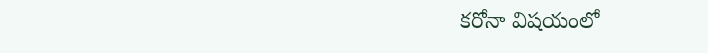కరోనా విషయంలో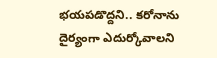భయపడొద్దని.. కరోనాను దైర్యంగా ఎదుర్కోవాలని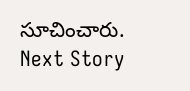సూచించారు.
Next Story